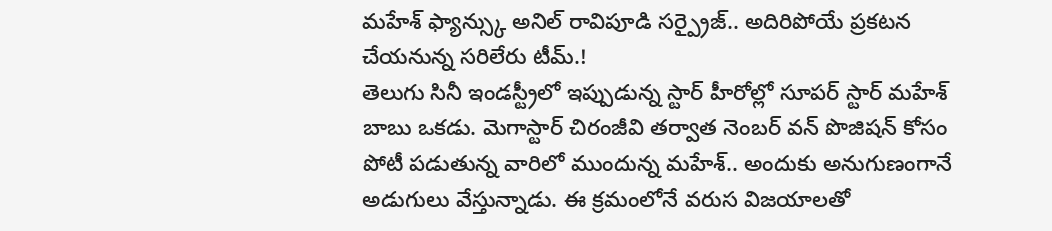మహేశ్ ఫ్యాన్స్కు అనిల్ రావిపూడి సర్ప్రైజ్.. అదిరిపోయే ప్రకటన చేయనున్న సరిలేరు టీమ్.!
తెలుగు సినీ ఇండస్ట్రీలో ఇప్పుడున్న స్టార్ హీరోల్లో సూపర్ స్టార్ మహేశ్ బాబు ఒకడు. మెగాస్టార్ చిరంజీవి తర్వాత నెంబర్ వన్ పొజిషన్ కోసం పోటీ పడుతున్న వారిలో ముందున్న మహేశ్.. అందుకు అనుగుణంగానే అడుగులు వేస్తున్నాడు. ఈ క్రమంలోనే వరుస విజయాలతో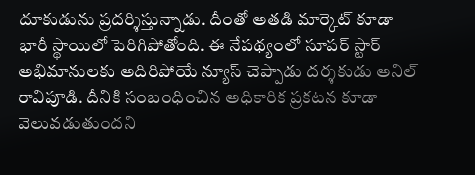దూకుడును ప్రదర్శిస్తున్నాడు. దీంతో అతడి మార్కెట్ కూడా భారీ స్థాయిలో పెరిగిపోతోంది. ఈ నేపథ్యంలో సూపర్ స్టార్ అభిమానులకు అదిరిపోయే న్యూస్ చెప్పాడు దర్శకుడు అనిల్ రావిపూడి. దీనికి సంబంధించిన అధికారిక ప్రకటన కూడా వెలువడుతుందని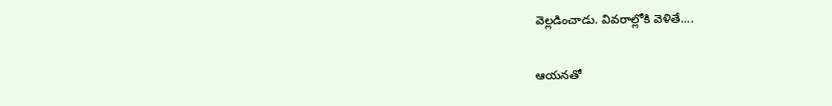వెల్లడించాడు. వివరాల్లోకి వెళితే....

ఆయనతో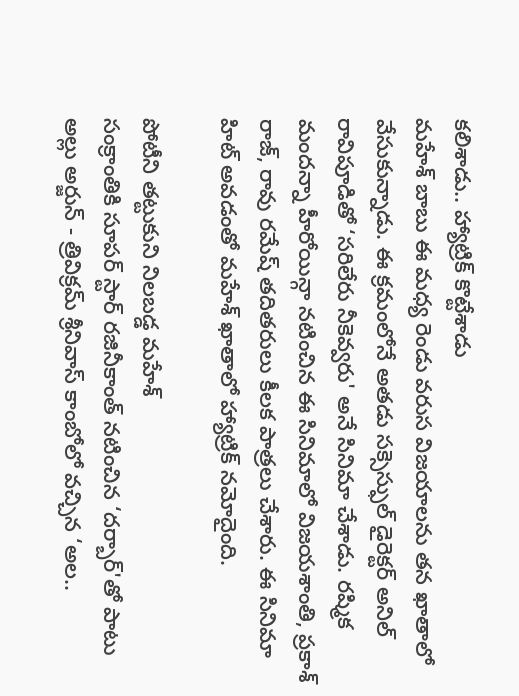కలిశాడు.. హ్యాట్రిక్ కొట్టేశాడు
మహేశ్ బాబు ఈ మధ్య రెండు వరుస విజయాలను తన ఖాతాలో వేసుకున్నాడు. ఈ క్రమంలోనే అతడు సక్సెస్ఫుల్ డైరెక్టర్ అనిల్ రావిపూడితో ‘సరిలేరు నీకెవ్వరు' అనే సినిమా చేశాడు. రష్మిక మందన్నా హీరోయిన్గా నటించిన ఈ సినిమాలో విజయశాంతి, ప్రకాశ్ రాజ్, రావు రమేష్ తదితరులు కీలక పాత్రలు చేశారు. ఈ సినిమా హిట్ అవడంతో మహేశ్ ఖాతాలో హ్యాట్రిక్ నమోదైంది.

పోటీని తట్టుకుని నిలబడ్డ మహేశ్
సంక్రాంతికి సూపర్ స్టార్ రజినీకాంత్ నటించిన ‘దర్బార్'తో పాటు అల్లు అర్జున్ - త్రివిక్రమ్ శ్రీనివాస్ కాంబోలో వచ్చిన ‘అల..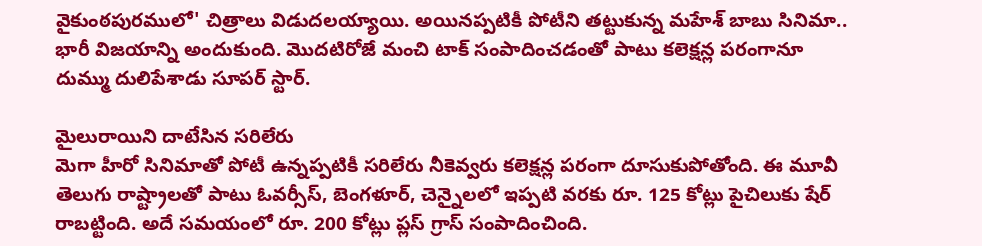వైకుంఠపురములో' చిత్రాలు విడుదలయ్యాయి. అయినప్పటికీ పోటీని తట్టుకున్న మహేశ్ బాబు సినిమా.. భారీ విజయాన్ని అందుకుంది. మొదటిరోజే మంచి టాక్ సంపాదించడంతో పాటు కలెక్షన్ల పరంగానూ దుమ్ము దులిపేశాడు సూపర్ స్టార్.

మైలురాయిని దాటేసిన సరిలేరు
మెగా హీరో సినిమాతో పోటీ ఉన్నప్పటికీ సరిలేరు నీకెవ్వరు కలెక్షన్ల పరంగా దూసుకుపోతోంది. ఈ మూవీ తెలుగు రాష్ట్రాలతో పాటు ఓవర్సీస్, బెంగళూర్, చెన్నైలలో ఇప్పటి వరకు రూ. 125 కోట్లు పైచిలుకు షేర్ రాబట్టింది. అదే సమయంలో రూ. 200 కోట్లు ప్లస్ గ్రాస్ సంపాదించింది.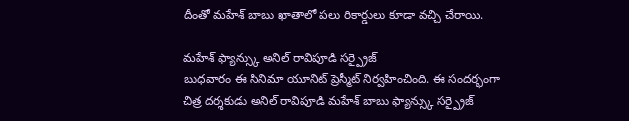దీంతో మహేశ్ బాబు ఖాతాలో పలు రికార్డులు కూడా వచ్చి చేరాయి.

మహేశ్ ఫ్యాన్స్కు అనిల్ రావిపూడి సర్ప్రైజ్
బుధవారం ఈ సినిమా యూనిట్ ప్రెస్మీట్ నిర్వహించింది. ఈ సందర్భంగా చిత్ర దర్శకుడు అనిల్ రావిపూడి మహేశ్ బాబు ఫ్యాన్స్కు సర్ప్రైజ్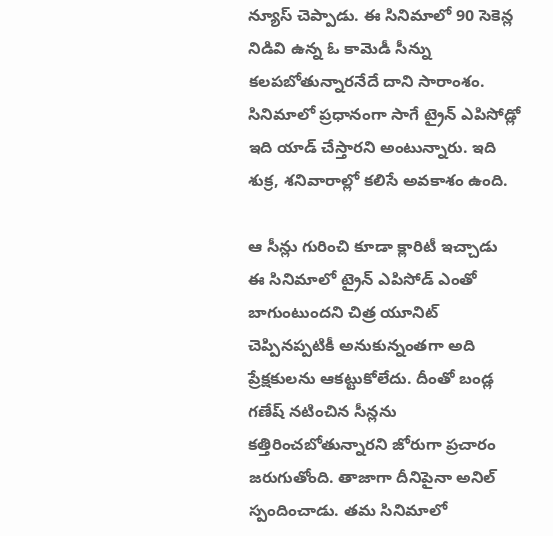న్యూస్ చెప్పాడు. ఈ సినిమాలో 90 సెకెన్ల నిడివి ఉన్న ఓ కామెడీ సీన్ను కలపబోతున్నారనేదే దాని సారాంశం. సినిమాలో ప్రధానంగా సాగే ట్రైన్ ఎపిసోడ్లో ఇది యాడ్ చేస్తారని అంటున్నారు. ఇది శుక్ర, శనివారాల్లో కలిసే అవకాశం ఉంది.

ఆ సీన్లు గురించి కూడా క్లారిటీ ఇచ్చాడు
ఈ సినిమాలో ట్రైన్ ఎపిసోడ్ ఎంతో బాగుంటుందని చిత్ర యూనిట్ చెప్పినప్పటికీ అనుకున్నంతగా అది ప్రేక్షకులను ఆకట్టుకోలేదు. దీంతో బండ్ల గణేష్ నటించిన సీన్లను కత్తిరించబోతున్నారని జోరుగా ప్రచారం జరుగుతోంది. తాజాగా దీనిపైనా అనిల్ స్పందించాడు. తమ సినిమాలో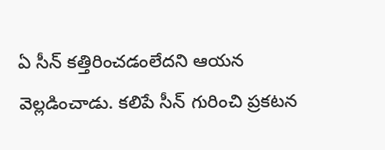ఏ సీన్ కత్తిరించడంలేదని ఆయన వెల్లడించాడు. కలిపే సీన్ గురించి ప్రకటన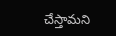చేస్తామని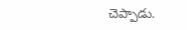చెప్పాడు.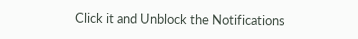Click it and Unblock the Notifications